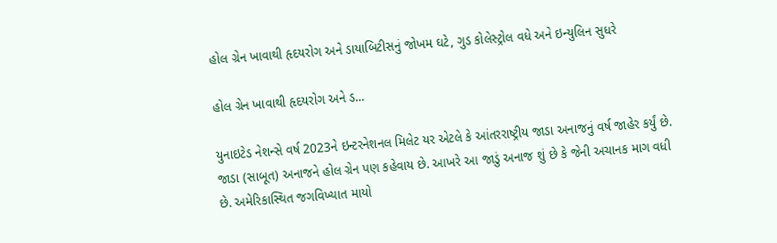હોલ ગ્રેન ખાવાથી હૃદયરોગ અને ડાયાબિટીસનું જોખમ ઘટે, ગુડ કોલેસ્ટ્રોલ વધે અને ઇન્યુલિન સુધરે

હોલ ગ્રેન ખાવાથી હૃદયરોગ અને ડ...

યુનાઇટેડ નેશન્સે વર્ષ 2023ને ઇન્ટરનેશનલ મિલેટ યર એટલે કે આંતરરાષ્ટ્રીય જાડા અનાજનું વર્ષ જાહેર કર્યું છે. જાડા (સાબૂત) અનાજને હોલ ગ્રેન પણ કહેવાય છે. આખરે આ જાડું અનાજ શું છે કે જેની અચાનક માગ વધી છે. અમેરિકાસ્થિત જગવિખ્યાત માયો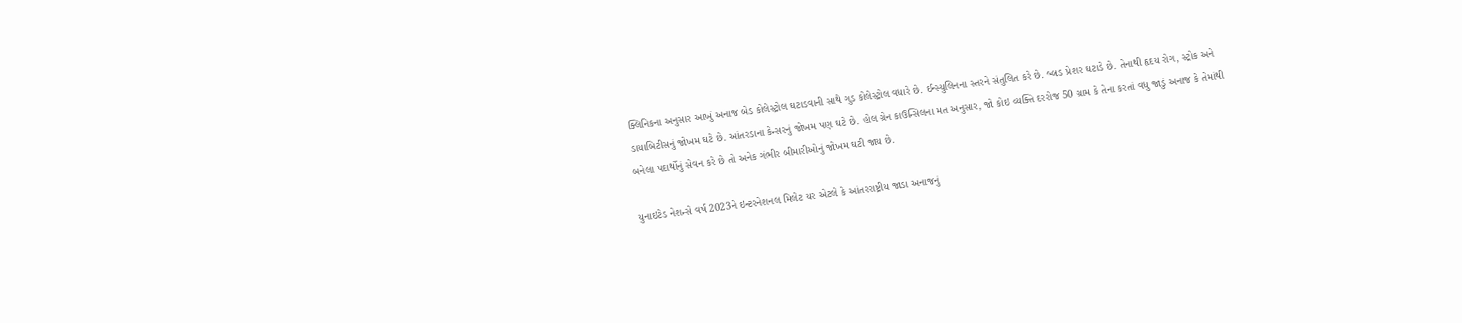ક્લિનિકના અનુસાર આખું અનાજ બેડ કોલેસ્ટ્રોલ ઘટાડવાની સાથે ગુડ કોલેસ્ટ્રોલ વધારે છે. ઈન્સ્યુલિનના સ્તરને સંતુલિત કરે છે. બ્લડ પ્રેશર ઘટાડે છે. તેનાથી હૃદય રોગ, સ્ટ્રોક અને ડાયાબિટીસનું જોખમ ઘટે છે. આંતરડાના કેન્સરનું જોખમ પણ ઘટે છે. હોલ ગ્રેન કાઉન્સિલના મત અનુસાર, જો કોઇ વ્યક્તિ દરરોજ 50 ગ્રામ કે તેના કરતાં વધુ જાડું અનાજ કે તેમાંથી બનેલા પદાર્થોનું સેવન કરે છે તો અનેક ગંભીર બીમારીઓનું જોખમ ઘટી જાય છે.

યુનાઇટેડ નેશન્સે વર્ષ 2023ને ઇન્ટરનેશનલ મિલેટ યર એટલે કે આંતરરાષ્ટ્રીય જાડા અનાજનું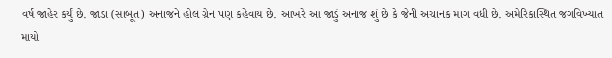વર્ષ જાહેર કર્યું છે. જાડા (સાબૂત) અનાજને હોલ ગ્રેન પણ કહેવાય છે. આખરે આ જાડું અનાજ શું છે કે જેની અચાનક માગ વધી છે. અમેરિકાસ્થિત જગવિખ્યાત માયો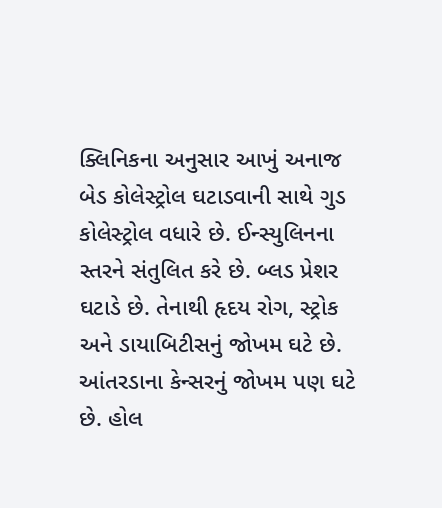ક્લિનિકના અનુસાર આખું અનાજ બેડ કોલેસ્ટ્રોલ ઘટાડવાની સાથે ગુડ કોલેસ્ટ્રોલ વધારે છે. ઈન્સ્યુલિનના સ્તરને સંતુલિત કરે છે. બ્લડ પ્રેશર ઘટાડે છે. તેનાથી હૃદય રોગ, સ્ટ્રોક અને ડાયાબિટીસનું જોખમ ઘટે છે. આંતરડાના કેન્સરનું જોખમ પણ ઘટે છે. હોલ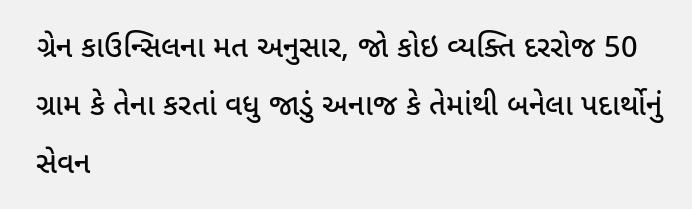ગ્રેન કાઉન્સિલના મત અનુસાર, જો કોઇ વ્યક્તિ દરરોજ 50 ગ્રામ કે તેના કરતાં વધુ જાડું અનાજ કે તેમાંથી બનેલા પદાર્થોનું સેવન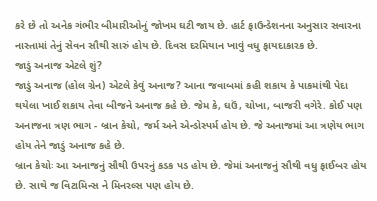કરે છે તો અનેક ગંભીર બીમારીઓનું જોખમ ઘટી જાય છે. હાર્ટ ફાઉન્ડેશનના અનુસાર સવારના નાસ્તામાં તેનું સેવન સૌથી સારું હોય છે. દિવસ દરમિયાન ખાવું વધુ ફાયદાકારક છે.
જાડું અનાજ એટલે શું?
જાડું અનાજ (હોલ ગ્રેન) એટલે કેવું અનાજ? આના જવાબમાં કહી શકાય કે પાકમાંથી પેદા થયેલા ખાઈ શકાય તેવા બીજને અનાજ કહે છે. જેમ કે, ઘઉં, ચોખા, બાજરી વગેરે. કોઈ પણ અનાજના ત્રણ ભાગ - બ્રાન કેચો, જર્મ અને એન્ડોસ્પર્મ હોય છે. જે અનાજમાં આ ત્રણેય ભાગ હોય તેને જાડું અનાજ કહે છે.
બ્રાન કેચોઃ આ અનાજનું સૌથી ઉપરનું કડક પડ હોય છે. જેમાં અનાજનું સૌથી વધુ ફાઈબર હોય છે. સાથે જ વિટામિન્સ ને મિનરલ્સ પણ હોય છે.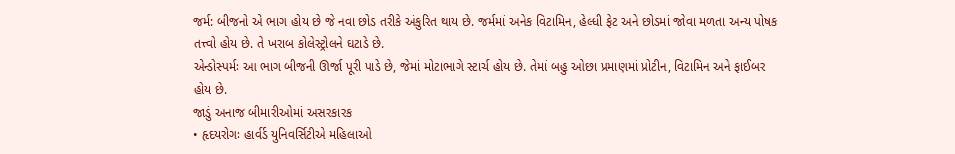જર્મ: બીજનો એ ભાગ હોય છે જે નવા છોડ તરીકે અંકુરિત થાય છે. જર્મમાં અનેક વિટામિન, હેલ્ધી ફેટ અને છોડમાં જોવા મળતા અન્ય પોષક તત્ત્વો હોય છે. તે ખરાબ કોલેસ્ટ્રોલને ઘટાડે છે.
એન્ડોસ્પર્મઃ આ ભાગ બીજની ઊર્જા પૂરી પાડે છે, જેમાં મોટાભાગે સ્ટાર્ચ હોય છે. તેમાં બહુ ઓછા પ્રમાણમાં પ્રોટીન, વિટામિન અને ફાઈબર હોય છે.
જાડું અનાજ બીમારીઓમાં અસરકારક
• હૃદયરોગઃ હાર્વર્ડ યુનિવર્સિટીએ મહિલાઓ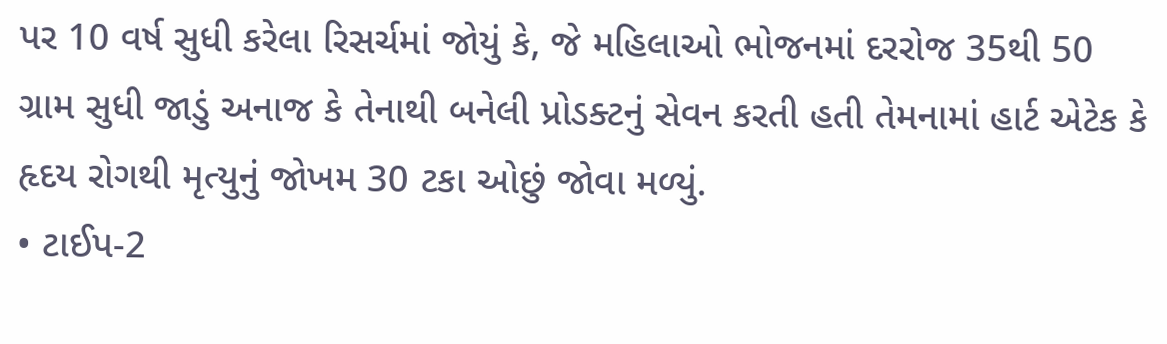પર 10 વર્ષ સુધી કરેલા રિસર્ચમાં જોયું કે, જે મહિલાઓ ભોજનમાં દરરોજ 35થી 50 ગ્રામ સુધી જાડું અનાજ કે તેનાથી બનેલી પ્રોડક્ટનું સેવન કરતી હતી તેમનામાં હાર્ટ એટેક કે હૃદય રોગથી મૃત્યુનું જોખમ 30 ટકા ઓછું જોવા મળ્યું.
• ટાઈપ-2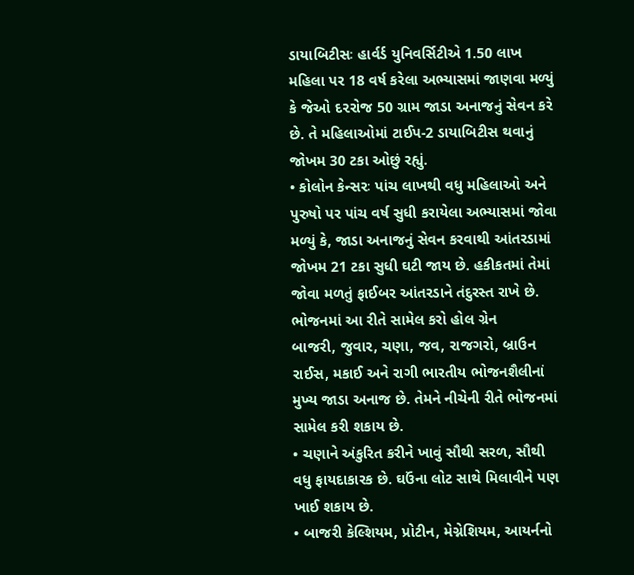ડાયાબિટીસઃ હાર્વર્ડ યુનિવર્સિટીએ 1.50 લાખ મહિલા પર 18 વર્ષ કરેલા અભ્યાસમાં જાણવા મળ્યું કે જેઓ દ૨રોજ 50 ગ્રામ જાડા અનાજનું સેવન કરે છે. તે મહિલાઓમાં ટાઈપ-2 ડાયાબિટીસ થવાનું જોખમ 30 ટકા ઓછું રહ્યું.
• કોલોન કેન્સરઃ પાંચ લાખથી વધુ મહિલાઓ અને પુરુષો પર પાંચ વર્ષ સુધી કરાયેલા અભ્યાસમાં જોવા મળ્યું કે, જાડા અનાજનું સેવન કરવાથી આંતરડામાં જોખમ 21 ટકા સુધી ઘટી જાય છે. હકીકતમાં તેમાં જોવા મળતું ફાઈબર આંતરડાને તંદુરસ્ત રાખે છે.
ભોજનમાં આ રીતે સામેલ કરો હોલ ગ્રેન
બાજરી, જુવાર, ચણા, જવ, રાજગરો, બ્રાઉન રાઈસ, મકાઈ અને રાગી ભારતીય ભોજનશૈલીનાં મુખ્ય જાડા અનાજ છે. તેમને નીચેની રીતે ભોજનમાં સામેલ કરી શકાય છે.
• ચણાને અંકુરિત કરીને ખાવું સૌથી સરળ, સૌથી વધુ ફાયદાકારક છે. ઘઉંના લોટ સાથે મિલાવીને પણ ખાઈ શકાય છે.
• બાજરી કેલ્શિયમ, પ્રોટીન, મેગ્નેશિયમ, આયર્નનો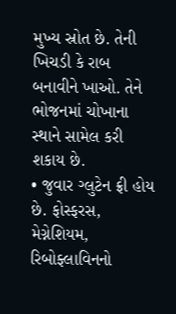મુખ્ય સ્રોત છે. તેની ખિચડી કે રાબ બનાવીને ખાઓ. તેને ભોજનમાં ચોખાના સ્થાને સામેલ કરી શકાય છે.
• જુવાર ગ્લુટેન ફ્રી હોય છે. ફોસ્ફરસ, મેગ્નેશિયમ, રિબોફ્લાવિનનો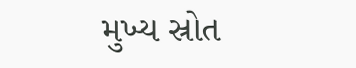મુખ્ય સ્રોત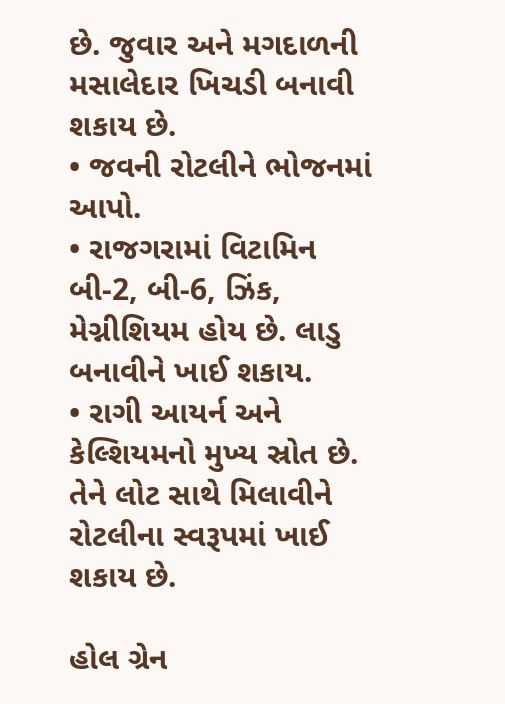છે. જુવાર અને મગદાળની મસાલેદાર ખિચડી બનાવી શકાય છે.
• જવની રોટલીને ભોજનમાં આપો.
• રાજગરામાં વિટામિન બી-2, બી-6, ઝિંક, મેગ્નીશિયમ હોય છે. લાડુ બનાવીને ખાઈ શકાય.
• રાગી આયર્ન અને કેલ્શિયમનો મુખ્ય સ્રોત છે. તેને લોટ સાથે મિલાવીને રોટલીના સ્વરૂપમાં ખાઈ શકાય છે.

હોલ ગ્રેન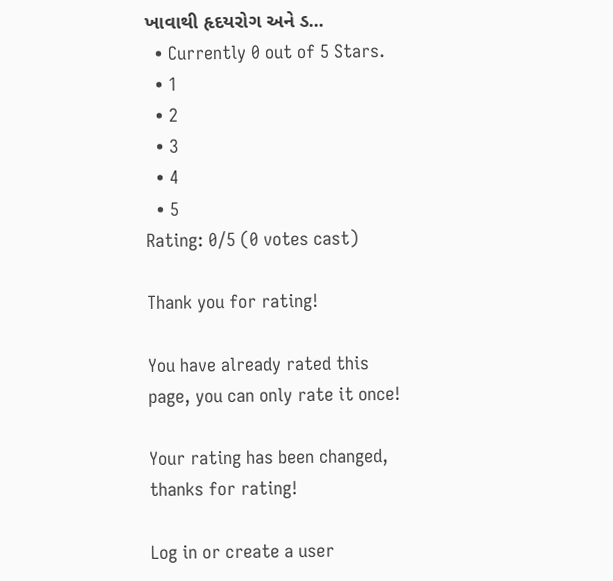ખાવાથી હૃદયરોગ અને ડ...
  • Currently 0 out of 5 Stars.
  • 1
  • 2
  • 3
  • 4
  • 5
Rating: 0/5 (0 votes cast)

Thank you for rating!

You have already rated this page, you can only rate it once!

Your rating has been changed, thanks for rating!

Log in or create a user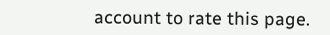account to rate this page.